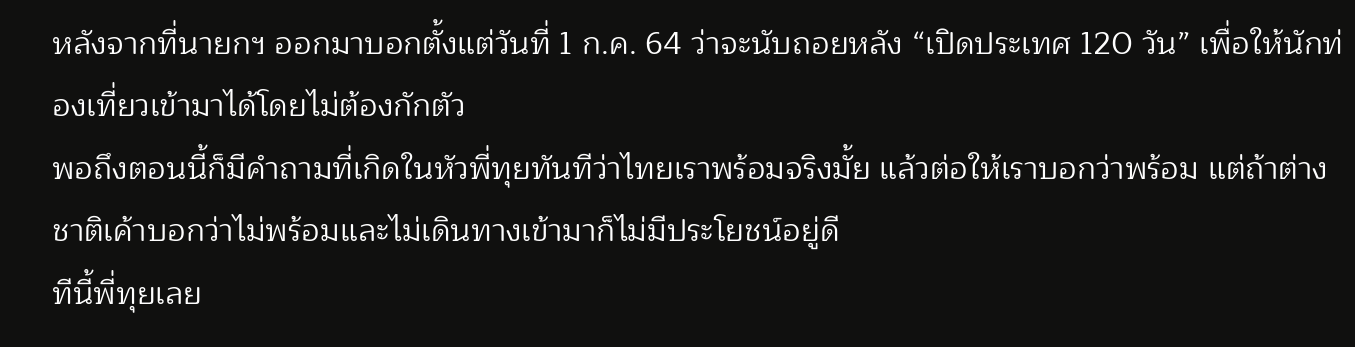หลังจากที่นายกฯ ออกมาบอกตั้งแต่วันที่ 1 ก.ค. 64 ว่าจะนับถอยหลัง “เปิดประเทศ 120 วัน” เพื่อให้นักท่องเที่ยวเข้ามาได้โดยไม่ต้องกักตัว
พอถึงตอนนี้ก็มีคำถามที่เกิดในหัวพี่ทุยทันทีว่าไทยเราพร้อมจริงมั้ย แล้วต่อให้เราบอกว่าพร้อม แต่ถ้าต่างชาติเค้าบอกว่าไม่พร้อมและไม่เดินทางเข้ามาก็ไม่มีประโยชน์อยู่ดี
ทีนี้พี่ทุยเลย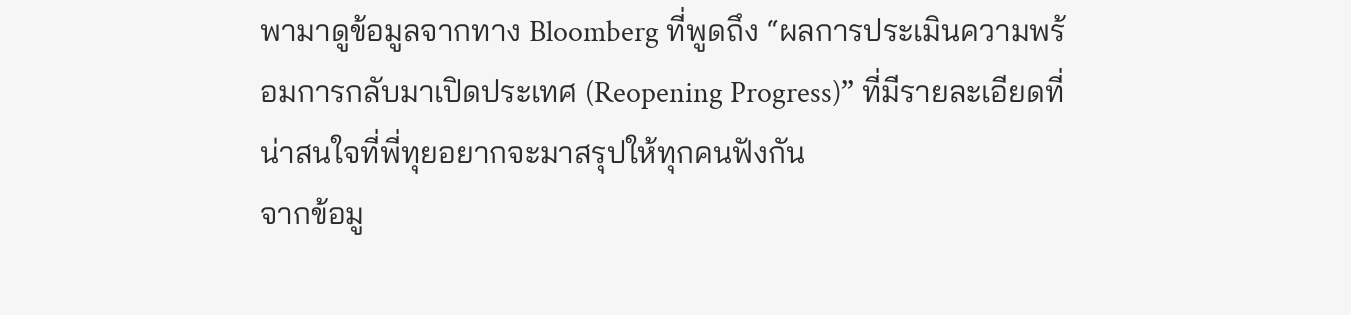พามาดูข้อมูลจากทาง Bloomberg ที่พูดถึง “ผลการประเมินความพร้อมการกลับมาเปิดประเทศ (Reopening Progress)” ที่มีรายละเอียดที่น่าสนใจที่พี่ทุยอยากจะมาสรุปให้ทุกคนฟังกัน
จากข้อมู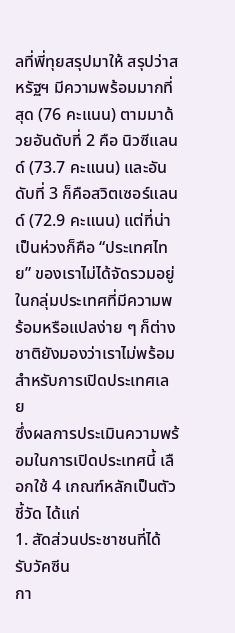ลที่พี่ทุยสรุปมาให้ สรุปว่าสหรัฐฯ มีความพร้อมมากที่สุด (76 คะแนน) ตามมาด้วยอันดับที่ 2 คือ นิวซีแลนด์ (73.7 คะแนน) และอันดับที่ 3 ก็คือสวิตเซอร์แลนด์ (72.9 คะแนน) แต่ที่น่าเป็นห่วงก็คือ “ประเทศไทย” ของเราไม่ได้จัดรวมอยู่ในกลุ่มประเทศที่มีความพร้อมหรือแปลง่าย ๆ ก็ต่างชาติยังมองว่าเราไม่พร้อมสำหรับการเปิดประเทศเลย
ซึ่งผลการประเมินความพร้อมในการเปิดประเทศนี้ เลือกใช้ 4 เกณฑ์หลักเป็นตัวชี้วัด ได้แก่
1. สัดส่วนประชาชนที่ได้รับวัคซีน
กา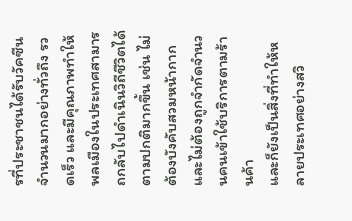รที่ประชาชนได้รับวัคซีนจำนวนมากอย่างทั่วถึง รวดเร็ว และมีคุณภาพทำให้พลเมืองในประเทศสามารถกลับไปดำเนินวิถีชีวิตได้ตามปกติมากขึ้น เช่น ไม่ต้องบังคับสวมหน้ากาก และไม่ต้องถูกจำกัดจำนวนคนเข้าใช้บริการตามร้านค้า
และก็ยังเป็นสิ่งที่ทำให้หลายประเทศอย่างสวิ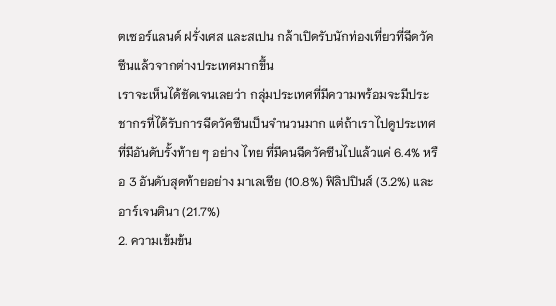ตเซอร์แลนด์ ฝรั่งเศส และสเปน กล้าเปิดรับนักท่องเที่ยวที่ฉีดวัคซีนแล้วจากต่างประเทศมากขึ้น
เราจะเห็นได้ชัดเจนเลยว่า กลุ่มประเทศที่มีความพร้อมจะมีประชากรที่ได้รับการฉีดวัคซีนเป็นจำนวนมาก แต่ถ้าเราไปดูประเทศที่มีอันดับรั้งท้าย ๆ อย่าง ไทย ที่มีคนฉีดวัคซีนไปแล้วแค่ 6.4% หรือ 3 อันดับสุดท้ายอย่าง มาเลเซีย (10.8%) ฟิลิปปินส์ (3.2%) และอาร์เจนตินา (21.7%)
2. ความเข้มข้น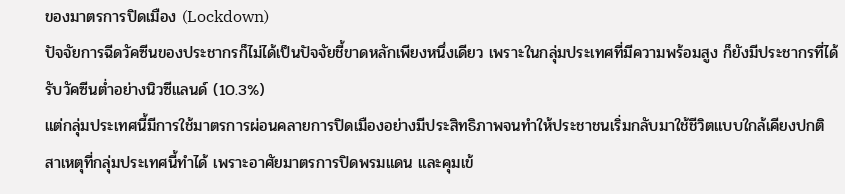ของมาตรการปิดเมือง (Lockdown)
ปัจจัยการฉีดวัคซีนของประชากรก็ไม่ได้เป็นปัจจัยชี้ขาดหลักเพียงหนึ่งเดียว เพราะในกลุ่มประเทศที่มีความพร้อมสูง ก็ยังมีประชากรที่ได้รับวัคซีนต่ำอย่างนิวซีแลนด์ (10.3%)
แต่กลุ่มประเทศนี้มีการใช้มาตรการผ่อนคลายการปิดเมืองอย่างมีประสิทธิภาพจนทำให้ประชาชนเริ่มกลับมาใช้ชีวิตแบบใกล้เคียงปกติ
สาเหตุที่กลุ่มประเทศนี้ทำได้ เพราะอาศัยมาตรการปิดพรมแดน และคุมเข้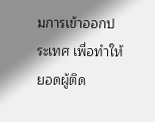มการเข้าออกประเทศ เพื่อทำให้ยอดผู้ติด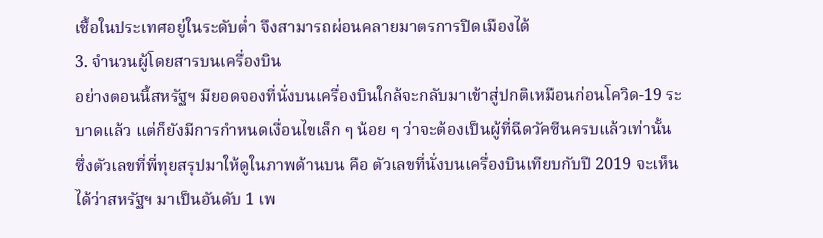เชื้อในประเทศอยู่ในระดับต่ำ จึงสามารถผ่อนคลายมาตรการปิดเมืองได้
3. จำนวนผู้โดยสารบนเครื่องบิน
อย่างตอนนี้สหรัฐฯ มียอดจองที่นั่งบนเครื่องบินใกล้จะกลับมาเข้าสู่ปกติเหมือนก่อนโควิด-19 ระบาดแล้ว แต่ก็ยังมีการกำหนดเงื่อนไขเล็ก ๆ น้อย ๆ ว่าจะต้องเป็นผู้ที่ฉีดวัคซีนครบแล้วเท่านั้น
ซึ่งตัวเลขที่พี่ทุยสรุปมาให้ดูในภาพด้านบน คือ ตัวเลขที่นั่งบนเครื่องบินเทียบกับปี 2019 จะเห็นได้ว่าสหรัฐฯ มาเป็นอันดับ 1 เพ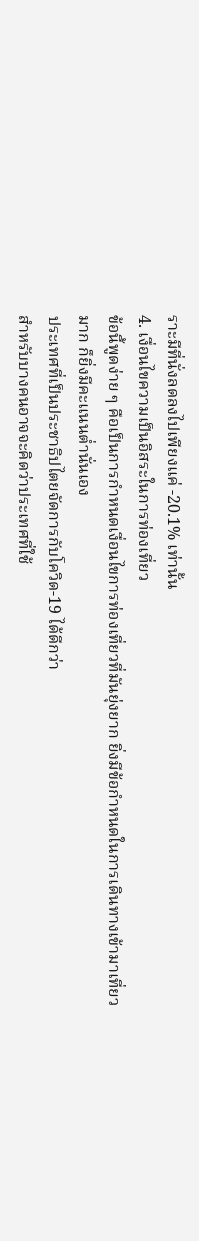ราะมีที่นั่งลดลงไปเพียงแค่ -20.1% เท่านั้น
4. เงื่อนไขความเป็นอิสระในการท่องเที่ยว
ข้อนี้พูดง่าย ๆ คือเป็นการกำหนดเงื่อนไขการท่องเที่ยวที่มันยุ่งยาก ยิ่งมีข้อกำหนดในการเดินทางเข้ามาเที่ยวมาก ก็ยิ่งมีคะแนนต่ำนั่นเอง
ประเทศที่เป็นประชาธิปไตยจัดการกับโควิด-19 ได้ดีกว่า
สำหรับบางคนอาจจะคิดว่าประเทศที่ใช้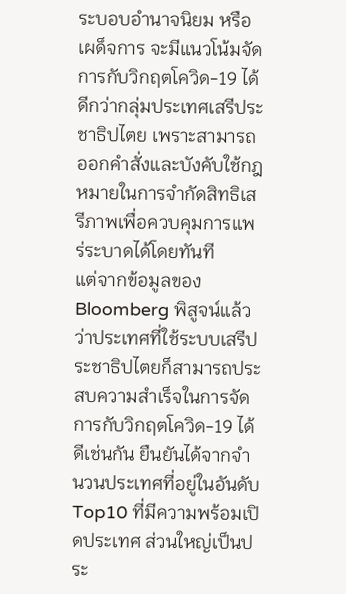ระบอบอำนาจนิยม หรือ เผด็จการ จะมีแนวโน้มจัดการกับวิกฤตโควิด-19 ได้ดีกว่ากลุ่มประเทศเสรีประชาธิปไตย เพราะสามารถออกคำสั่งและบังคับใช้กฎหมายในการจำกัดสิทธิเสรีภาพเพื่อควบคุมการแพร่ระบาดได้โดยทันที
แต่จากข้อมูลของ Bloomberg พิสูจน์แล้วว่าประเทศที่ใช้ระบบเสรีประชาธิปไตยก็สามารถประสบความสำเร็จในการจัดการกับวิกฤตโควิด-19 ได้ดีเช่นกัน ยืนยันได้จากจำนวนประเทศที่อยู่ในอันดับ Top10 ที่มีความพร้อมเปิดประเทศ ส่วนใหญ่เป็นประ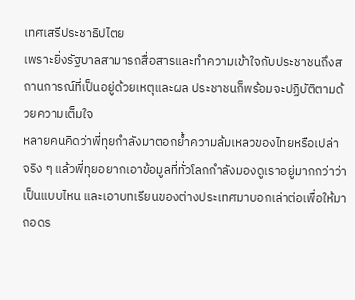เทศเสรีประชาธิปไตย
เพราะยิ่งรัฐบาลสามารถสื่อสารและทำความเข้าใจกับประชาชนถึงสถานการณ์ที่เป็นอยู่ด้วยเหตุและผล ประชาชนก็พร้อมจะปฏิบัติตามด้วยความเต็มใจ
หลายคนคิดว่าพี่ทุยกำลังมาตอกย้ำความล้มเหลวของไทยหรือเปล่า จริง ๆ แล้วพี่ทุยอยากเอาข้อมูลที่ทั่วโลกกำลังมองดูเราอยู่มากกว่าว่าเป็นแบบไหน และเอาบทเรียนของต่างประเทศมาบอกเล่าต่อเพื่อให้มาถอดร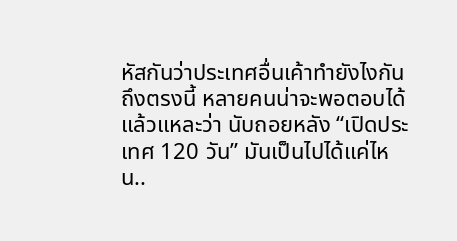หัสกันว่าประเทศอื่นเค้าทำยังไงกัน
ถึงตรงนี้ หลายคนน่าจะพอตอบได้แล้วแหละว่า นับถอยหลัง “เปิดประเทศ 120 วัน” มันเป็นไปได้แค่ไหน..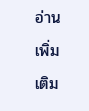อ่านเพิ่มเติม